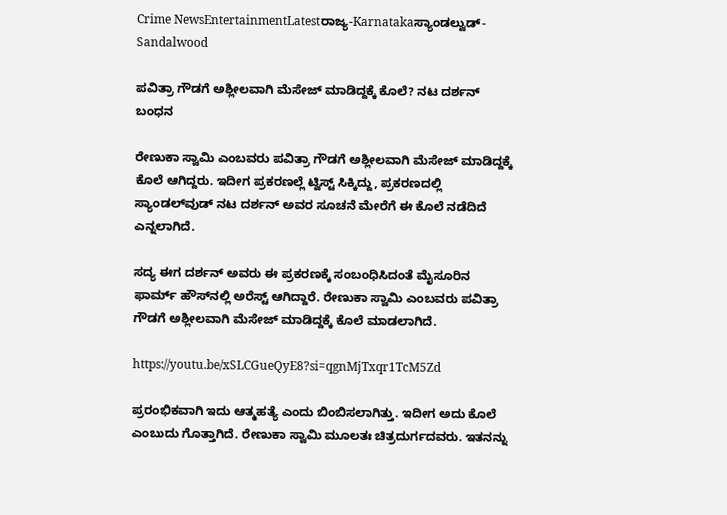Crime NewsEntertainmentLatestರಾಜ್ಯ-Karnatakaಸ್ಯಾಂಡಲ್ವುಡ್-Sandalwood

ಪವಿತ್ರಾ ಗೌಡಗೆ ಅಶ್ಲೀಲವಾಗಿ ಮೆಸೇಜ್ ಮಾಡಿದ್ದಕ್ಕೆ ಕೊಲೆ? ನಟ ದರ್ಶನ್ ಬಂಧನ

ರೇಣುಕಾ ಸ್ವಾಮಿ ಎಂಬವರು ಪವಿತ್ರಾ ಗೌಡಗೆ ಅಶ್ಲೀಲವಾಗಿ ಮೆಸೇಜ್ ಮಾಡಿದ್ದಕ್ಕೆ ಕೊಲೆ ಆಗಿದ್ದರು. ಇದೀಗ ಪ್ರಕರಣಲ್ಲೆ ಟ್ವಿಸ್ಟ್‌ ಸಿಕ್ಕಿದ್ದು, ಪ್ರಕರಣದಲ್ಲಿ ಸ್ಯಾಂಡಲ್‌ವುಡ್‌ ನಟ ದರ್ಶನ್‌ ಅವರ ಸೂಚನೆ ಮೇರೆಗೆ ಈ ಕೊಲೆ ನಡೆದಿದೆ ಎನ್ನಲಾಗಿದೆ.

ಸದ್ಯ ಈಗ ದರ್ಶನ್‌ ಅವರು ಈ ಪ್ರಕರಣಕ್ಕೆ ಸಂಬಂಧಿಸಿದಂತೆ ಮೈಸೂರಿನ ಫಾರ್ಮ್‌ ಹೌಸ್‌ನಲ್ಲಿ ಅರೆಸ್ಟ್‌ ಆಗಿದ್ದಾರೆ. ರೇಣುಕಾ ಸ್ವಾಮಿ ಎಂಬವರು ಪವಿತ್ರಾ ಗೌಡಗೆ ಅಶ್ಲೀಲವಾಗಿ ಮೆಸೇಜ್‌ ಮಾಡಿದ್ದಕ್ಕೆ ಕೊಲೆ ಮಾಡಲಾಗಿದೆ.

https://youtu.be/xSLCGueQyE8?si=qgnMjTxqr1TcM5Zd

ಪ್ರರಂಭಿಕವಾಗಿ ಇದು ಆತ್ಮಹತ್ಯೆ ಎಂದು ಬಿಂಬಿಸಲಾಗಿತ್ತು. ಇದೀಗ ಅದು ಕೊಲೆ ಎಂಬುದು ಗೊತ್ತಾಗಿದೆ. ರೇಣುಕಾ ಸ್ವಾಮಿ ಮೂಲತಃ ಚಿತ್ರದುರ್ಗದವರು. ಇತನನ್ನು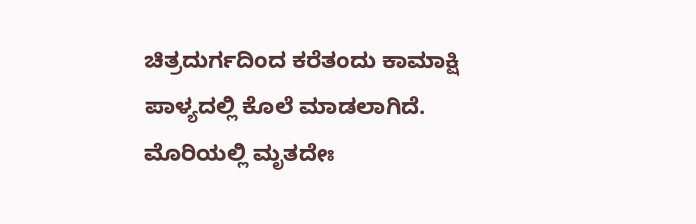ಚಿತ್ರದುರ್ಗದಿಂದ ಕರೆತಂದು ಕಾಮಾಕ್ಷಿ ಪಾಳ್ಯದಲ್ಲಿ ಕೊಲೆ ಮಾಡಲಾಗಿದೆ. ಮೊರಿಯಲ್ಲಿ ಮೃತದೇಃ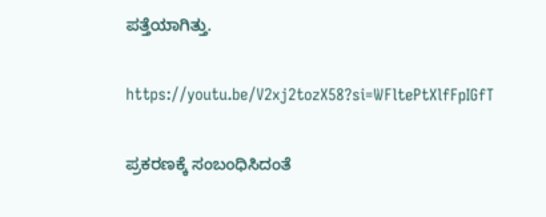ಪತ್ತೆಯಾಗಿತ್ತು.

https://youtu.be/V2xj2tozX58?si=WFltePtXlfFpIGfT

ಪ್ರಕರಣಕ್ಕೆ ಸಂಬಂಧಿಸಿದಂತೆ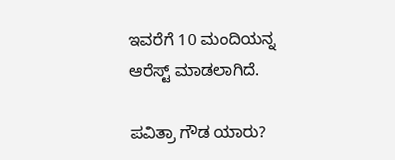ಇವರೆಗೆ 10 ಮಂದಿಯನ್ನ ಆರೆಸ್ಟ್‌ ಮಾಡಲಾಗಿದೆ.

ಪವಿತ್ರಾ ಗೌಡ ಯಾರು?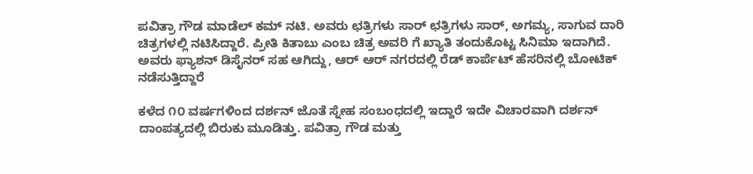ಪವಿತ್ರಾ ಗೌಡ ಮಾಡೆಲ್‌‌‌ ಕಮ್ ನಟಿ. ಅವರು ಛತ್ರಿಗಳು ಸಾರ್ ಛತ್ರಿಗಳು ಸಾರ್, ಅಗಮ್ಯ, ಸಾಗುವ ದಾರಿ ಚಿತ್ರಗಳಲ್ಲಿ ನಟಿಸಿದ್ದಾರೆ. ಪ್ರೀತಿ ಕಿತಾಬು ಎಂಬ ಚಿತ್ರ ಅವರಿ ಗೆ ಖ್ಯಾತಿ ತಂದುಕೊಟ್ಟ ಸಿನಿಮಾ ಇದಾಗಿದೆ. ಅವರು ಫ್ಯಾಶನ್ ಡಿಸೈನರ್ ಸಹ ಆಗಿದ್ದು, ಆರ್ ಆರ್ ನಗರದಲ್ಲಿ ರೆಡ್ ಕಾರ್ಪೆಟ್ ಹೆಸರಿನಲ್ಲಿ ಬೋಟಿಕ್ ನಡೆಸುತ್ತಿದ್ದಾರೆ

ಕಳೆದ ೧೦ ವರ್ಷಗಳಿಂದ ದರ್ಶನ್ ಜೊತೆ ಸ್ನೇಹ ಸಂಬಂಧದಲ್ಲಿ ಇದ್ದಾರೆ ಇದೇ ವಿಚಾರವಾಗಿ ದರ್ಶನ್ ದಾಂಪತ್ಯದಲ್ಲಿ ಬಿರುಕು ಮೂಡಿತ್ತು. ಪವಿತ್ರಾ ಗೌಡ ಮತ್ತು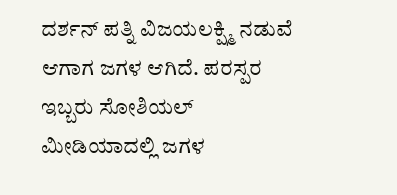ದರ್ಶನ್ ಪತ್ನಿ ವಿಜಯಲಕ್ಷ್ಮಿ ನಡುವೆ ಆಗಾಗ ಜಗಳ ಆಗಿದೆ. ಪರಸ್ಪರ ಇಬ್ಬರು ಸೋಶಿಯಲ್ ಮೀಡಿಯಾದಲ್ಲಿ ಜಗಳ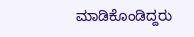ಮಾಡಿಕೊಂಡಿದ್ದರು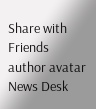Share with Friends
author avatar
News Desk